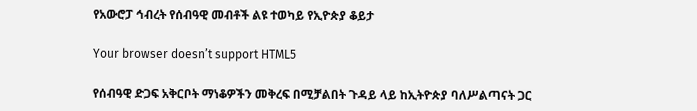የአውሮፓ ኅብረት የሰብዓዊ መብቶች ልዩ ተወካይ የኢዮጵያ ቆይታ

Your browser doesn’t support HTML5

የሰብዓዊ ድጋፍ አቅርቦት ማነቆዎችን መቅረፍ በሚቻልበት ጉዳይ ላይ ከኢትዮጵያ ባለሥልጣናት ጋር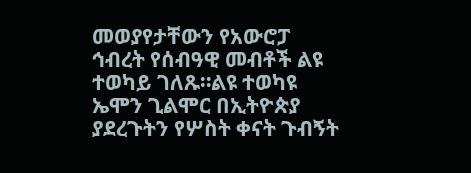መወያየታቸውን የአውሮፓ ኅብረት የሰብዓዊ መብቶች ልዩ ተወካይ ገለጹ።ልዩ ተወካዩ ኤሞን ጊልሞር በኢትዮጵያ ያደረጉትን የሦስት ቀናት ጉብኝት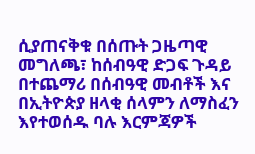ሲያጠናቅቁ በሰጡት ጋዜጣዊ መግለጫ፣ ከሰብዓዊ ድጋፍ ጉዳይ በተጨማሪ በሰብዓዊ መብቶች እና በኢትዮጵያ ዘላቂ ሰላምን ለማስፈን እየተወሰዱ ባሉ እርምጃዎች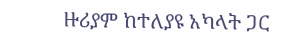ዙሪያም ከተለያዩ አካላት ጋር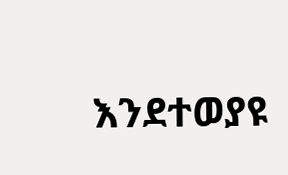እንደተወያዩ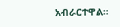አብራርተዋል።